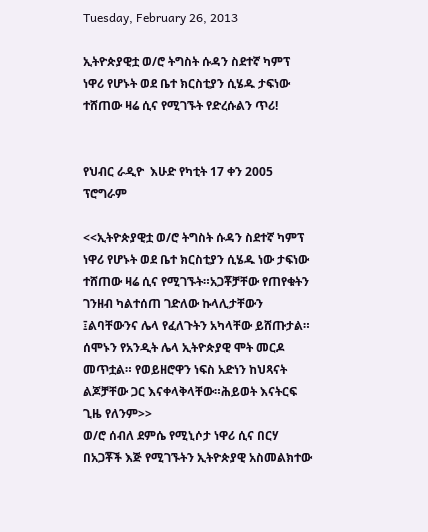Tuesday, February 26, 2013

ኢትዮጵያዊቷ ወ/ሮ ትግስት ሱዳን ስደተኛ ካምፕ ነዋሪ የሆኑት ወደ ቤተ ክርስቲያን ሲሄዱ ታፍነው ተሸጠው ዛሬ ሲና የሚገኙት የድረሱልን ጥሪ!


የህብር ራዲዮ  እሁድ የካቲት 17 ቀን 2005 ፕሮግራም

<<ኢትዮጵያዊቷ ወ/ሮ ትግስት ሱዳን ስደተኛ ካምፕ ነዋሪ የሆኑት ወደ ቤተ ክርስቲያን ሲሄዱ ነው ታፍነው ተሸጠው ዛሬ ሲና የሚገኙት።አጋቾቻቸው የጠየቁትን ገንዘብ ካልተሰጠ ገድለው ኩላሊታቸውን ፤ልባቸውንና ሌላ የፈለጉትን አካላቸው ይሸጡታል።
ሰሞኑን የአንዲት ሌላ ኢትዮጵያዊ ሞት መርዶ መጥቷል። የወይዘሮዋን ነፍስ አድነን ከህጻናት ልጆቻቸው ጋር እናቀላቅላቸው።ሕይወት እናትርፍ ጊዜ የለንም>>
ወ/ሮ ሰብለ ደምሴ የሚኒሶታ ነዋሪ ሲና በርሃ በአጋቾች እጅ የሚገኙትን ኢትዮጵያዊ አስመልክተው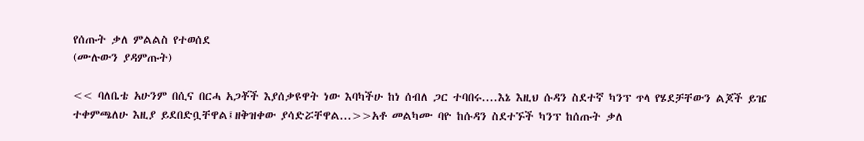የሰጡት ቃለ ምልልስ የተወሰደ
(ሙሉውን ያዳምጡት)

<< ባለቤቴ አሁንም በሲና በርሓ አጋቾች እያሰቃዩዋት ነው እባካችሁ ከነ ሰብለ ጋር ተባበሩ....እኔ እዚህ ሱዳን ስደተኛ ካንፕ ጥላ የሄደቻቸውን ልጆች ይዤ ተቀምጫለሁ እዚያ ይደበድቧቸዋል፤ዘቅዝቀው ያሳድሯቸዋል...>>አቶ መልካሙ ባዮ ከሱዳን ስደተኙች ካንፕ ከሰጡት ቃለ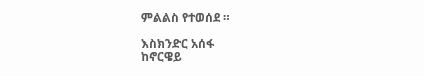ምልልስ የተወሰደ ።

እስክንድር አሰፋ
ከኖርዌይ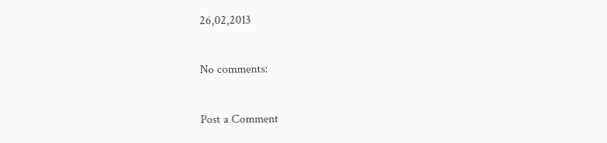26,02,2013

No comments:

Post a Comment